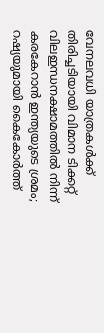വേനലവധി യാത്രകള്‍ക്ക് തിരിച്ചടിയായി വിമാന ടിക്കറ്റ് വിലഇന്ധനക്ഷാമത്തിൽ നിന്ന് കരകേറാൻ ഇന്ത്യയുടെ ശ്രമം; റഷ്യയുമായി കൈകോര്‍ത്ത്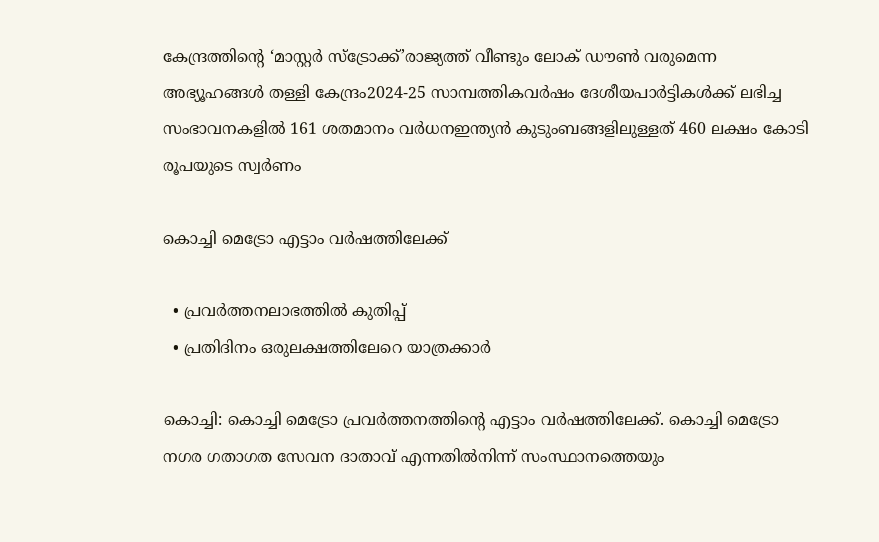കേന്ദ്രത്തിന്റെ ‘മാസ്റ്റര്‍ സ്‌ട്രോക്ക്’രാജ്യത്ത് വീണ്ടും ലോക് ഡൗൺ വരുമെന്ന അഭ്യൂഹങ്ങൾ തള്ളി കേന്ദ്രം2024-25 സാമ്പത്തികവർഷം ദേശീയപാർട്ടികൾക്ക് ലഭിച്ച സംഭാവനകളിൽ 161 ശതമാനം വർധനഇന്ത്യൻ കുടുംബങ്ങളിലുള്ളത് 460 ലക്ഷം കോടി രൂപയുടെ സ്വർണം

കൊച്ചി മെട്രോ എട്ടാം വർഷത്തിലേക്ക്

  • പ്രവർത്തനലാഭത്തിൽ കുതിപ്പ്
  • പ്രതിദിനം ഒരുലക്ഷത്തിലേറെ യാത്രക്കാർ

കൊച്ചി: കൊച്ചി മെട്രോ പ്രവർത്തനത്തിന്റെ എട്ടാം വർഷത്തിലേക്ക്. കൊച്ചി മെട്രോ നഗര ഗതാഗത സേവന ദാതാവ് എന്നതില്‍നിന്ന് സംസ്ഥാനത്തെയും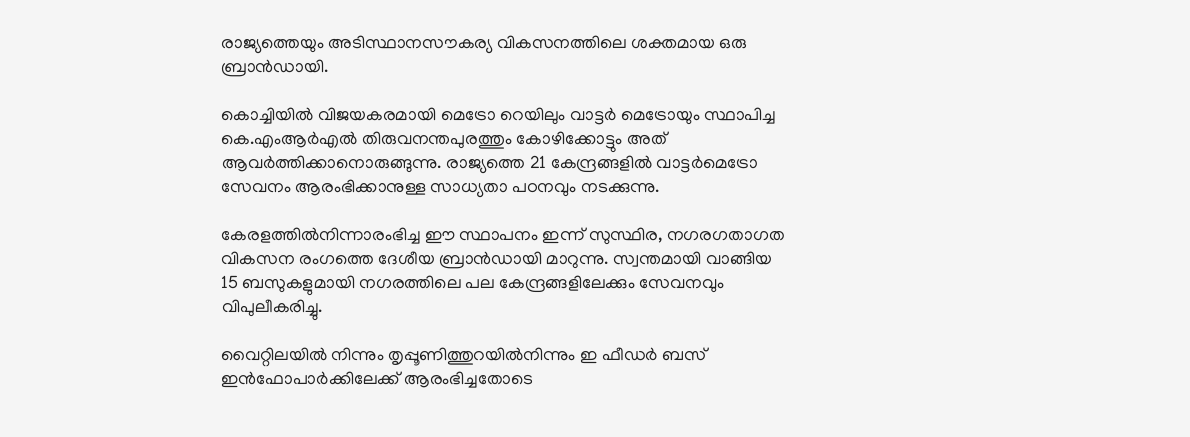രാജ്യത്തെയും അടിസ്ഥാനസൗകര്യ വികസനത്തിലെ ശക്തമായ ഒരു ബ്രാൻഡായി.

കൊച്ചിയില്‍ വിജയകരമായി മെട്രോ റെയിലും വാട്ടർ മെട്രോയും സ്ഥാപിച്ച കെ.എംആർഎല്‍ തിരുവനന്തപുരത്തും കോഴിക്കോട്ടും അത് ആവർത്തിക്കാനൊരുങ്ങുന്നു. രാജ്യത്തെ 21 കേന്ദ്രങ്ങളില്‍ വാട്ടർമെട്രോ സേവനം ആരംഭിക്കാനുള്ള സാധ്യതാ പഠനവും നടക്കുന്നു.

കേരളത്തില്‍നിന്നാരംഭിച്ച ഈ സ്ഥാപനം ഇന്ന് സുസ്ഥിര, നഗരഗതാഗത വികസന രംഗത്തെ ദേശീയ ബ്രാൻഡായി മാറുന്നു. സ്വന്തമായി വാങ്ങിയ 15 ബസുകളുമായി നഗരത്തിലെ പല കേന്ദ്രങ്ങളിലേക്കും സേവനവും വിപുലീകരിച്ചു.

വൈറ്റിലയില്‍ നിന്നും തൃപ്പൂണിത്തുറയില്‍നിന്നും ഇ ഫീഡർ ബസ് ഇൻഫോപാർക്കിലേക്ക് ആരംഭിച്ചതോടെ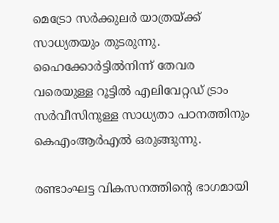മെട്രോ സർക്കുലർ യാത്രയ്ക്ക് സാധ്യതയും തുടരുന്നു. ഹൈക്കോർട്ടില്‍നിന്ന് തേവര വരെയുള്ള റൂട്ടില്‍ എലിവേറ്റഡ് ട്രാം സർവീസിനുള്ള സാധ്യതാ പഠനത്തിനും കെഎംആർഎല്‍ ഒരുങ്ങുന്നു.

രണ്ടാംഘട്ട വികസനത്തിന്റെ ഭാഗമായി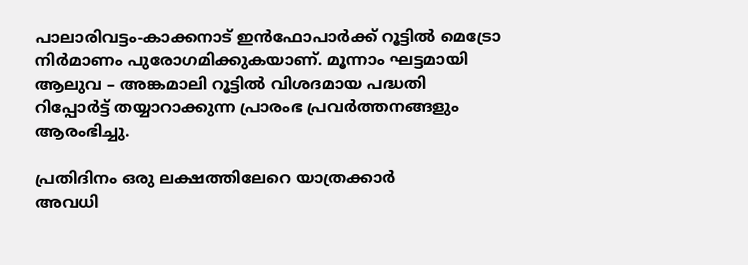പാലാരിവട്ടം-കാക്കനാട് ഇൻഫോപാർക്ക് റൂട്ടില്‍ മെട്രോ നിർമാണം പുരോഗമിക്കുകയാണ്. മൂന്നാം ഘട്ടമായി ആലുവ – അങ്കമാലി റൂട്ടില്‍ വിശദമായ പദ്ധതി റിപ്പോർട്ട് തയ്യാറാക്കുന്ന പ്രാരംഭ പ്രവർത്തനങ്ങളും ആരംഭിച്ചു.

പ്രതിദിനം ഒരു ലക്ഷത്തിലേറെ യാത്രക്കാർ
അവധി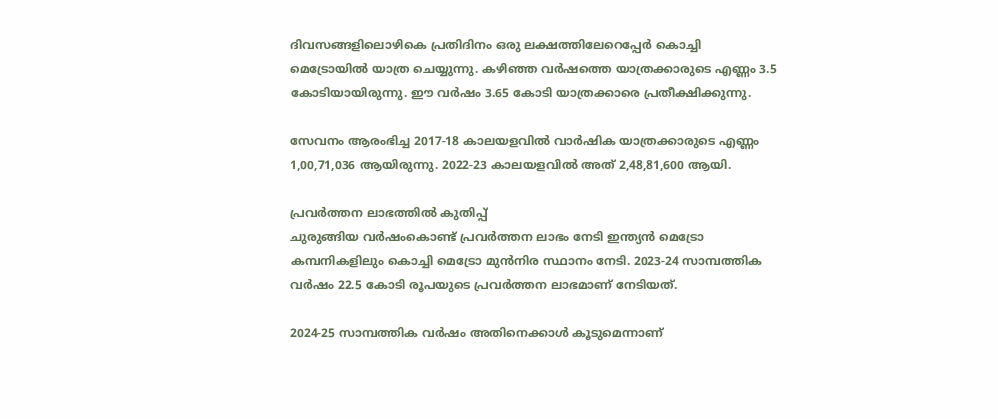ദിവസങ്ങളിലൊഴികെ പ്രതിദിനം ഒരു ലക്ഷത്തിലേറെപ്പേർ കൊച്ചി മെട്രോയില്‍ യാത്ര ചെയ്യുന്നു. കഴിഞ്ഞ വർഷത്തെ യാത്രക്കാരുടെ എണ്ണം 3.5 കോടിയായിരുന്നു. ഈ വർഷം 3.65 കോടി യാത്രക്കാരെ പ്രതീക്ഷിക്കുന്നു.

സേവനം ആരംഭിച്ച 2017-18 കാലയളവില്‍ വാർഷിക യാത്രക്കാരുടെ എണ്ണം 1,00,71,036 ആയിരുന്നു. 2022-23 കാലയളവില്‍ അത് 2,48,81,600 ആയി.

പ്രവർത്തന ലാഭത്തില്‍ കുതിപ്പ്
ചുരുങ്ങിയ വർഷംകൊണ്ട് പ്രവർത്തന ലാഭം നേടി ഇന്ത്യൻ മെട്രോ കമ്പനികളിലും കൊച്ചി മെട്രോ മുൻനിര സ്ഥാനം നേടി. 2023-24 സാമ്പത്തിക വർഷം 22.5 കോടി രൂപയുടെ പ്രവർത്തന ലാഭമാണ് നേടിയത്.

2024-25 സാമ്പത്തിക വർഷം അതിനെക്കാള്‍ കൂടുമെന്നാണ്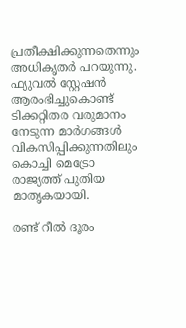പ്രതീക്ഷിക്കുന്നതെന്നും അധികൃതർ പറയുന്നു. ഫ്യുവല്‍ സ്റ്റേഷൻ ആരംഭിച്ചുകൊണ്ട് ടിക്കറ്റിതര വരുമാനം നേടുന്ന മാർഗങ്ങള്‍ വികസിപ്പിക്കുന്നതിലും കൊച്ചി മെട്രോ രാജ്യത്ത് പുതിയ മാതൃകയായി.

രണ്ട് റീല്‍ ദൂരം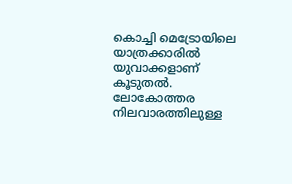കൊച്ചി മെട്രോയിലെ യാത്രക്കാരില്‍ യുവാക്കളാണ് കൂടുതല്‍. ലോകോത്തര നിലവാരത്തിലുള്ള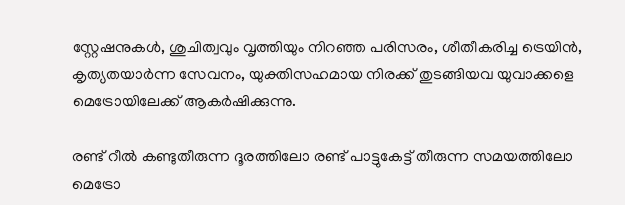സ്റ്റേഷനുകള്‍, ശുചിത്വവും വൃത്തിയും നിറഞ്ഞ പരിസരം, ശീതീകരിച്ച ട്രെയിൻ, കൃത്യതയാർന്ന സേവനം, യുക്തിസഹമായ നിരക്ക് തുടങ്ങിയവ യുവാക്കളെ മെട്രോയിലേക്ക് ആകർഷിക്കുന്നു.

രണ്ട് റീല്‍ കണ്ടുതീരുന്ന ദൂരത്തിലോ രണ്ട് പാട്ടുകേട്ട് തീരുന്ന സമയത്തിലോ മെട്രോ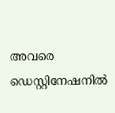അവരെ ഡെസ്റ്റിനേഷനില്‍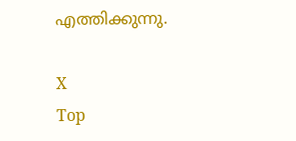എത്തിക്കുന്നു.

X
Top